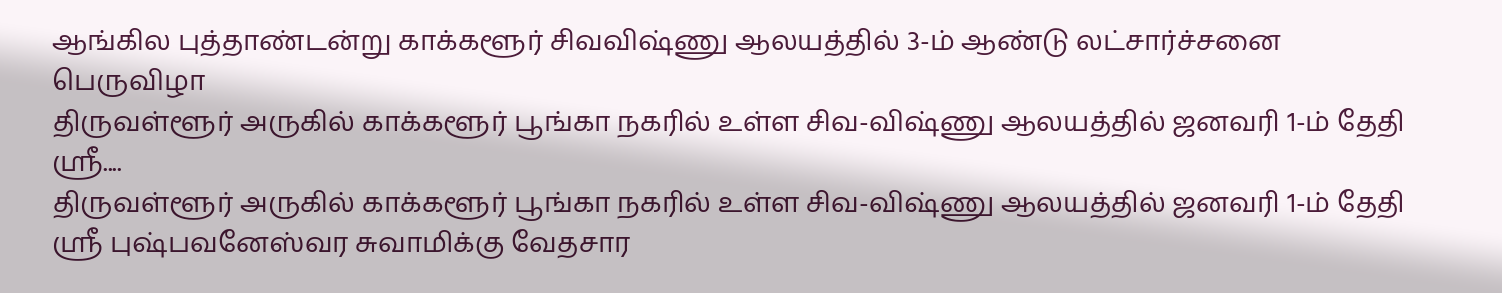ஆங்கில புத்தாண்டன்று காக்களூர் சிவவிஷ்ணு ஆலயத்தில் 3-ம் ஆண்டு லட்சார்ச்சனை பெருவிழா
திருவள்ளூர் அருகில் காக்களூர் பூங்கா நகரில் உள்ள சிவ-விஷ்ணு ஆலயத்தில் ஜனவரி 1-ம் தேதி ஸ்ரீ....
திருவள்ளூர் அருகில் காக்களூர் பூங்கா நகரில் உள்ள சிவ-விஷ்ணு ஆலயத்தில் ஜனவரி 1-ம் தேதி ஸ்ரீ புஷ்பவனேஸ்வர சுவாமிக்கு வேதசார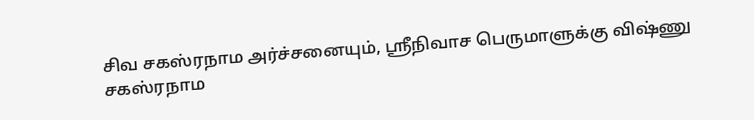சிவ சகஸ்ரநாம அர்ச்சனையும், ஸ்ரீநிவாச பெருமாளுக்கு விஷ்ணு சகஸ்ரநாம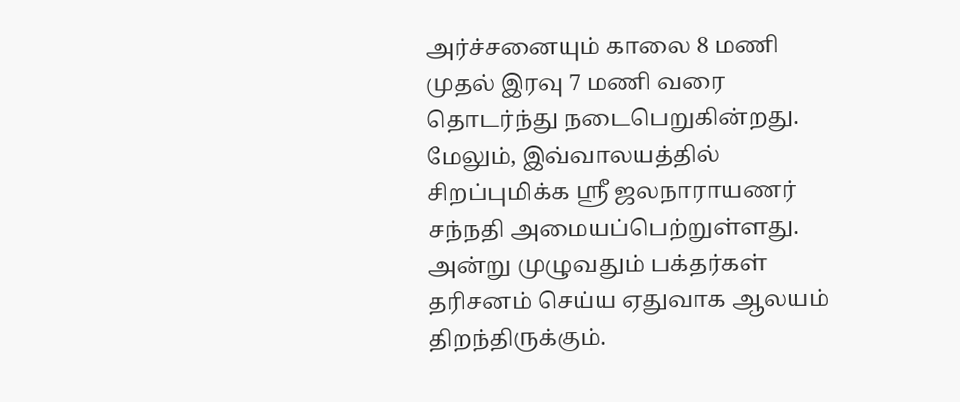அர்ச்சனையும் காலை 8 மணி முதல் இரவு 7 மணி வரை தொடர்ந்து நடைபெறுகின்றது.
மேலும், இவ்வாலயத்தில் சிறப்புமிக்க ஸ்ரீ ஜலநாராயணர் சந்நதி அமையப்பெற்றுள்ளது. அன்று முழுவதும் பக்தர்கள் தரிசனம் செய்ய ஏதுவாக ஆலயம் திறந்திருக்கும்.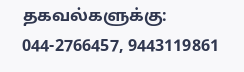தகவல்களுக்கு: 044-2766457, 9443119861